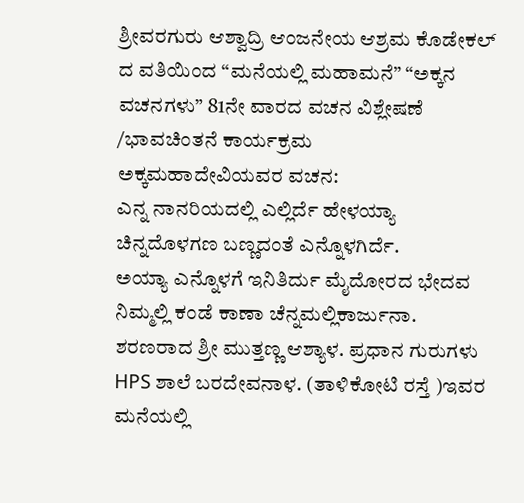ಶ್ರೀವರಗುರು ಆಶ್ವಾದ್ರಿ ಆಂಜನೇಯ ಆಶ್ರಮ ಕೊಡೇಕಲ್ ದ ವತಿಯಿಂದ “ಮನೆಯಲ್ಲಿ ಮಹಾಮನೆ” “ಅಕ್ಕನ ವಚನಗಳು” 81ನೇ ವಾರದ ವಚನ ವಿಶ್ಲೇಷಣೆ /ಭಾವಚಿಂತನೆ ಕಾರ್ಯಕ್ರಮ
ಅಕ್ಕಮಹಾದೇವಿಯವರ ವಚನ:
ಎನ್ನ ನಾನರಿಯದಲ್ಲಿ ಎಲ್ಲಿರ್ದೆ ಹೇಳಯ್ಯಾ
ಚಿನ್ನದೊಳಗಣ ಬಣ್ಣದಂತೆ ಎನ್ನೊಳಗಿರ್ದೆ.
ಅಯ್ಯಾ ಎನ್ನೊಳಗೆ ಇನಿತಿರ್ದು ಮೈದೋರದ ಭೇದವ ನಿಮ್ಮಲ್ಲಿ ಕಂಡೆ ಕಾಣಾ ಚೆನ್ನಮಲ್ಲಿಕಾರ್ಜುನಾ.
ಶರಣರಾದ ಶ್ರೀ ಮುತ್ತಣ್ಣ ಆಶ್ಯಾಳ. ಪ್ರಧಾನ ಗುರುಗಳು HPS ಶಾಲೆ ಬರದೇವನಾಳ. (ತಾಳಿಕೋಟಿ ರಸ್ತೆ )ಇವರ ಮನೆಯಲ್ಲಿ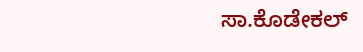ಸಾ.ಕೊಡೇಕಲ್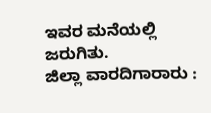ಇವರ ಮನೆಯಲ್ಲಿ ಜರುಗಿತು.
ಜಿಲ್ಲಾ ವಾರದಿಗಾರಾರು :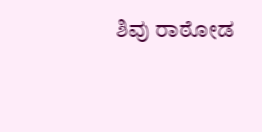ಶಿವು ರಾಠೋಡ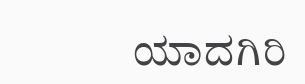ಯಾದಗಿರಿ